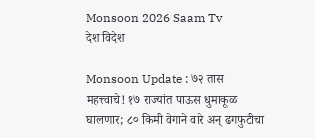Monsoon 2026 Saam Tv
देश विदेश

Monsoon Update : ७२ तास महत्त्वाचे! १७ राज्यांत पाऊस धुमाकूळ घालणार; ८० किमी वेगाने वारे अन् ढगफुटीचा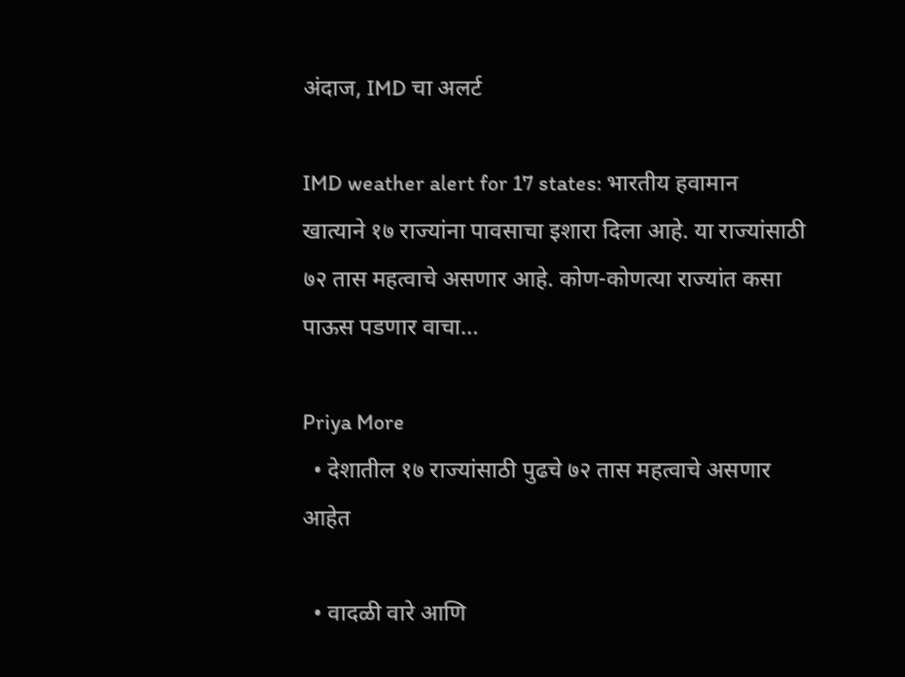अंदाज, IMD चा अलर्ट

IMD weather alert for 17 states: भारतीय हवामान खात्याने १७ राज्यांना पावसाचा इशारा दिला आहे. या राज्यांसाठी ७२ तास महत्वाचे असणार आहे. कोण-कोणत्या राज्यांत कसा पाऊस पडणार वाचा...

Priya More
  • देशातील १७ राज्यांसाठी पुढचे ७२ तास महत्वाचे असणार आहेत

  • वादळी वारे आणि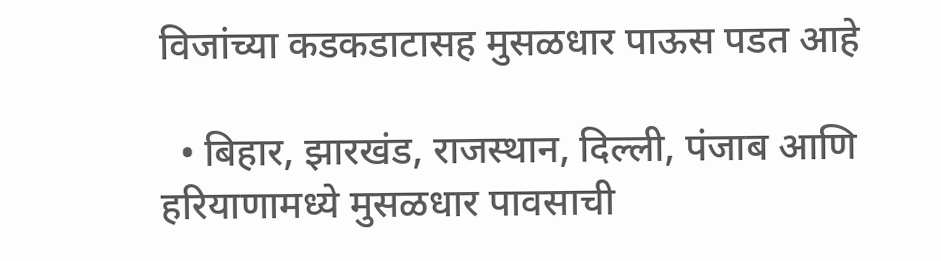विजांच्या कडकडाटासह मुसळधार पाऊस पडत आहे

  • बिहार, झारखंड, राजस्थान, दिल्ली, पंजाब आणि हरियाणामध्ये मुसळधार पावसाची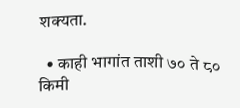शक्यता.

  • काही भागांत ताशी ७० ते ८० किमी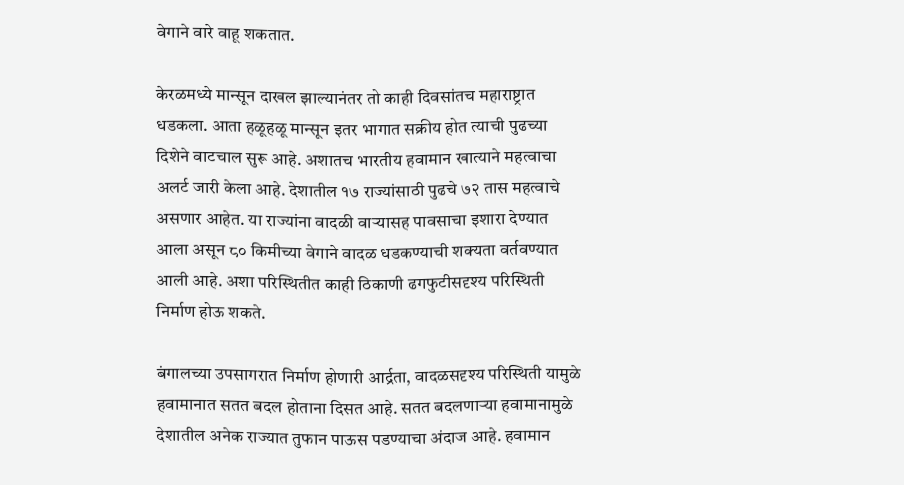वेगाने वारे वाहू शकतात.

केरळमध्ये मान्सून दाखल झाल्यानंतर तो काही दिवसांतच महाराष्ट्रात धडकला. आता हळूहळू मान्सून इतर भागात सक्रीय होत त्याची पुढच्या दिशेने वाटचाल सुरू आहे. अशातच भारतीय हवामान खात्याने महत्वाचा अलर्ट जारी केला आहे. देशातील १७ राज्यांसाठी पुढचे ७२ तास महत्वाचे असणार आहेत. या राज्यांना वादळी वाऱ्यासह पावसाचा इशारा देण्यात आला असून ८० किमीच्या वेगाने वादळ धडकण्याची शक्यता वर्तवण्यात आली आहे. अशा परिस्थितीत काही ठिकाणी ढगफुटीसदृश्य परिस्थिती निर्माण होऊ शकते.

बंगालच्या उपसागरात निर्माण होणारी आर्द्रता, वादळसदृश्य परिस्थिती यामुळे हवामानात सतत बदल होताना दिसत आहे. सतत बदलणाऱ्या हवामानामुळे देशातील अनेक राज्यात तुफान पाऊस पडण्याचा अंदाज आहे. हवामान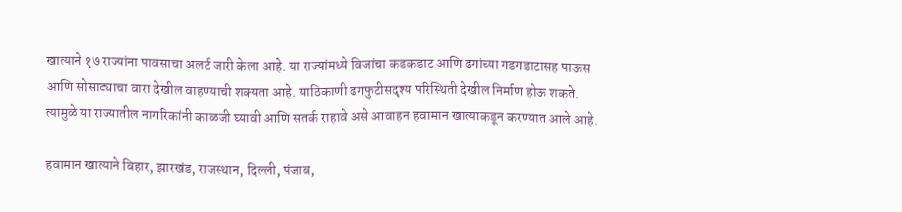खात्याने १७ राज्यांना पावसाचा अलर्ट जारी केला आहे. या राज्यांमध्ये विजांचा कडकडाट आणि ढगांच्या गडगडाटासह पाऊस आणि सोसाट्याचा वारा देखील वाहण्याची शक्यता आहे. याठिकाणी ढगफुटीसदृश्य परिस्थिती देखील निर्माण होऊ शकते. त्यामुळे या राज्यातील नागरिकांनी काळजी घ्यावी आणि सतर्क राहावे असे आवाहन हवामान खात्याकडून करण्यात आले आहे.

हवामान खात्याने बिहार, झारखंड, राजस्थान, दिल्ली, पंजाब,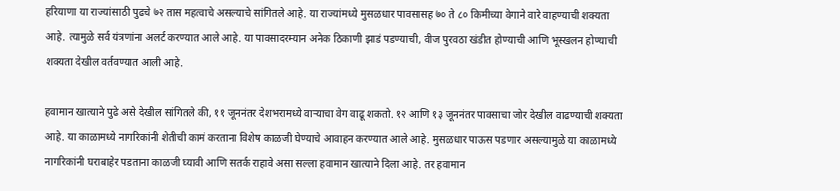हरियाणा या राज्यांसाठी पुढचे ७२ तास महत्वाचे असल्याचे सांगितले आहे. या राज्यांमध्ये मुसळधार पावसासह ७० ते ८० किमीच्या वेगाने वारे वाहण्याची शक्यता आहे. त्यामुळे सर्व यंत्रणांना अलर्ट करण्यात आले आहे. या पावसादरम्यान अनेक ठिकाणी झाडं पडण्याची, वीज पुरवठा खंडीत होण्याची आणि भूस्खलन होण्याची शक्यता देखील वर्तवण्यात आली आहे.

हवामान खात्याने पुढे असे देखील सांगितले की, ११ जूननंतर देशभरामध्ये वाऱ्याचा वेग वाढू शकतो. १२ आणि १३ जूननंतर पावसाचा जोर देखील वाढण्याची शक्यता आहे. या काळामध्ये नागरिकांनी शेतीची कामं करताना विशेष काळजी घेण्याचे आवाहन करण्यात आले आहे. मुसळधार पाऊस पडणार असल्यामुळे या काळामध्ये नागरिकांनी घराबाहेर पडताना काळजी घ्यावी आणि सतर्क राहावे असा सल्ला हवामान खात्याने दिला आहे. तर हवामान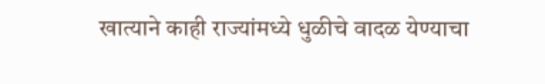खात्याने काही राज्यांमध्ये धुळीचे वादळ येण्याचा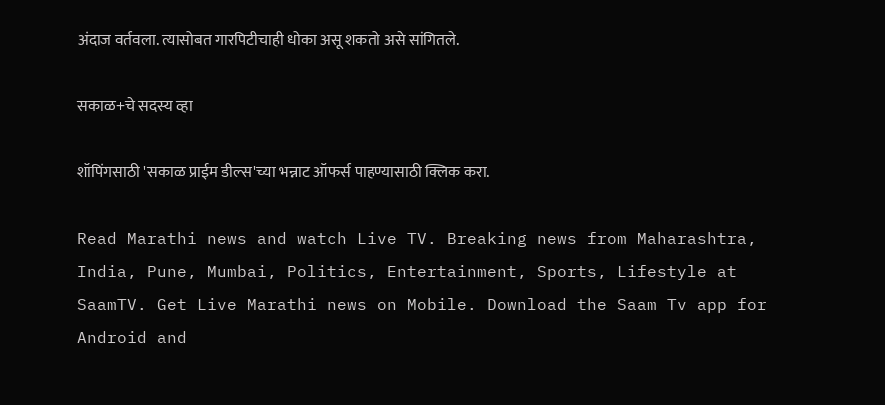अंदाज वर्तवला. त्यासोबत गारपिटीचाही धोका असू शकतो असे सांगितले.

सकाळ+चे सदस्य व्हा

शॉपिंगसाठी 'सकाळ प्राईम डील्स'च्या भन्नाट ऑफर्स पाहण्यासाठी क्लिक करा.

Read Marathi news and watch Live TV. Breaking news from Maharashtra, India, Pune, Mumbai, Politics, Entertainment, Sports, Lifestyle at SaamTV. Get Live Marathi news on Mobile. Download the Saam Tv app for Android and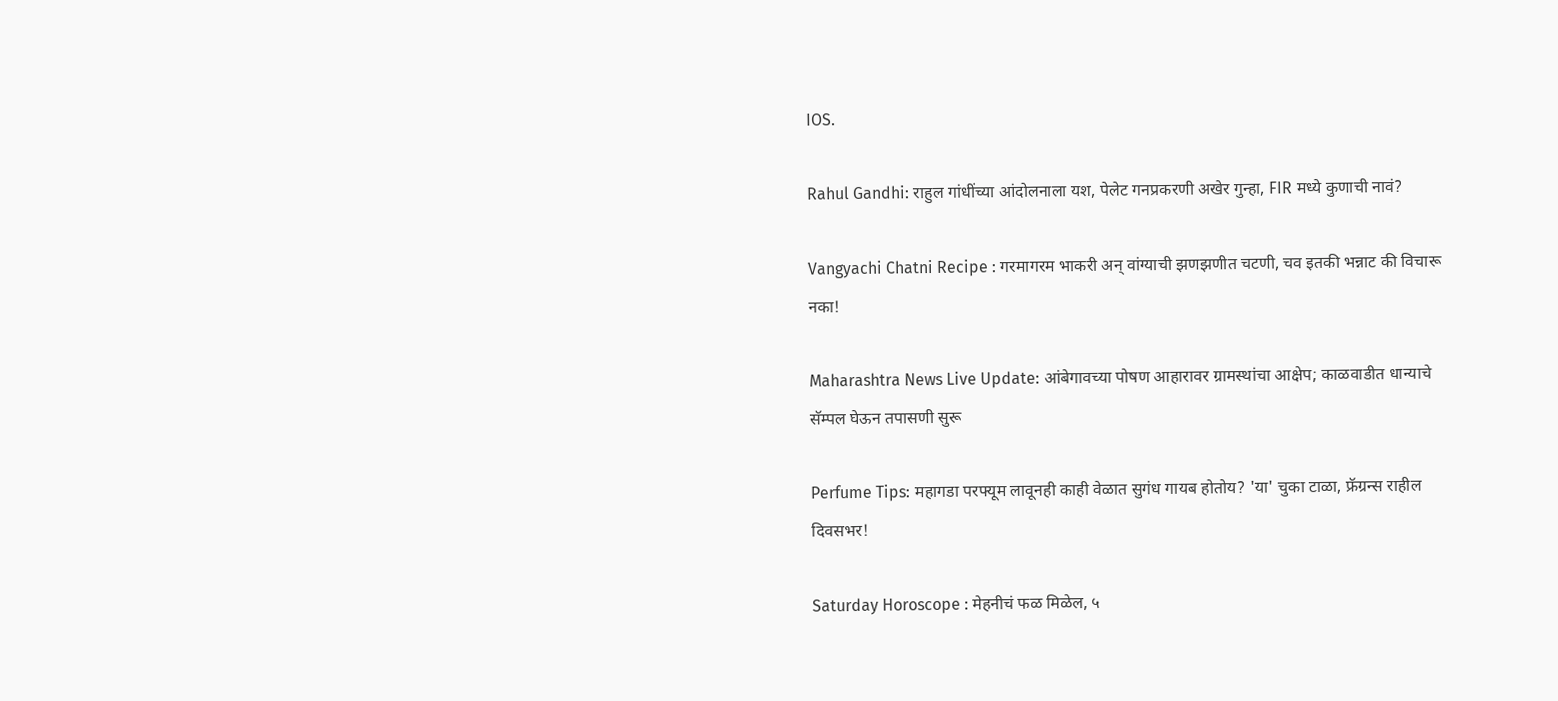IOS.

Rahul Gandhi: राहुल गांधींच्या आंदोलनाला यश, पेलेट गनप्रकरणी अखेर गुन्हा, FIR मध्ये कुणाची नावं?

Vangyachi Chatni Recipe : गरमागरम भाकरी अन् वांग्याची झणझणीत चटणी, चव इतकी भन्नाट की विचारू नका!

Maharashtra News Live Update: आंबेगावच्या पोषण आहारावर ग्रामस्थांचा आक्षेप; काळवाडीत धान्याचे सॅम्पल घेऊन तपासणी सुरू

Perfume Tips: महागडा परफ्यूम लावूनही काही वेळात सुगंध गायब होतोय? 'या' चुका टाळा, फ्रॅग्रन्स राहील दिवसभर!

Saturday Horoscope : मेहनीचं फळ मिळेल, ५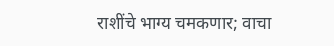राशींचे भाग्य चमकणार; वाचा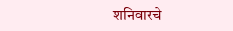शनिवारचे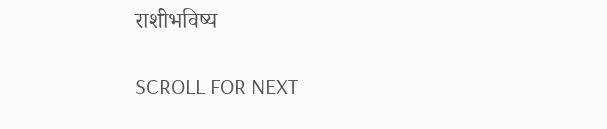राशीभविष्य

SCROLL FOR NEXT